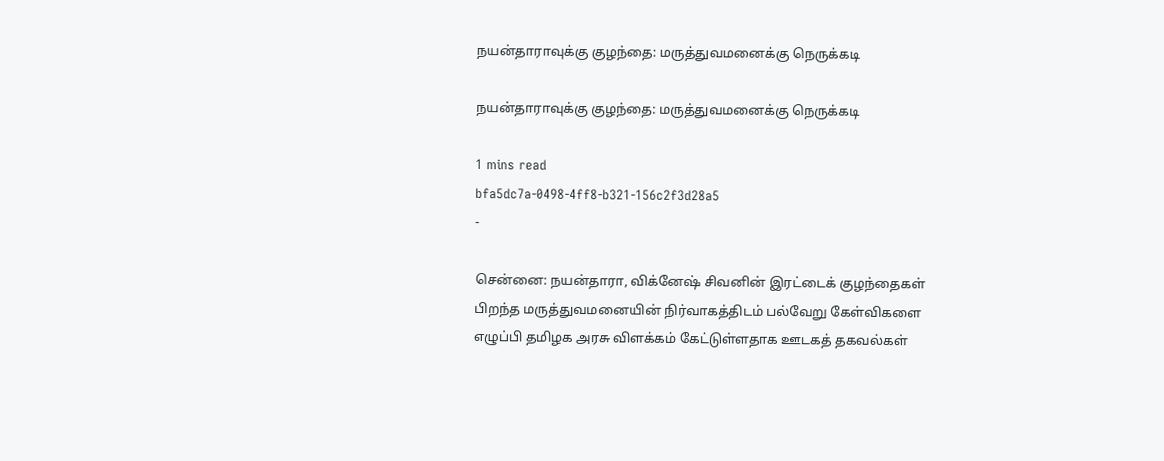நயன்தாராவுக்கு குழந்தை: மருத்துவமனைக்கு நெருக்கடி

நயன்தாராவுக்கு குழந்தை: மருத்துவமனைக்கு நெருக்கடி

1 mins read
bfa5dc7a-0498-4ff8-b321-156c2f3d28a5
-

சென்னை: நயன்தாரா, விக்னேஷ் சிவனின் இரட்டைக் குழந்தைகள் பிறந்த மருத்துவமனையின் நிர்வாகத்திடம் பல்வேறு கேள்விகளை எழுப்பி தமிழக அரசு விளக்கம் கேட்டுள்ளதாக ஊடகத் தகவல்கள்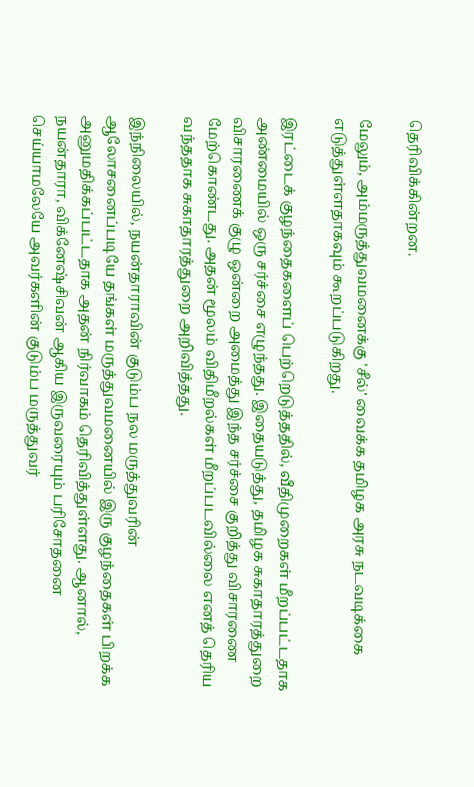தெரிவிக்கின்றன.

மேலும், அம்மருத்துவமனைக்கு 'சீல்' வைக்க தமிழக அரசு நடவடிக்கை எடுத்துள்ளதாகவும் கூறப்படுகிறது.

இரட்டைக் குழந்தைகளைப் பெற்றெடுத்ததில், வீதிமுறைகள் மீறப்பட்டதாக அண்மையில் ஒரு சர்ச்சை எழுந்தது. இதையடுத்து, தமிழக சுகாதாரத்துறை விசாரணைக் குழு ஒன்றை அமைத்து இந்த சர்ச்சை குறித்து விசாரணை மேற்கொண்டது. அதன் மூலம் விதிமீறல்கள் மீறப்படவில்லை எனத் தெரிய வந்ததாக சுகாதாரத்துறை அறிவித்தது.

இந்நிலையில், நயன்தாராவின் குடும்ப நல மருத்துவரின் ஆலோசனைப்படியே தங்கள் மருத்துவமனையில் இரு குழந்தைகள் பிறக்க அனுமதிக்கப்பட்டதாக அதன் நிர்வாகம் தெரிவித்துள்ளது. ஆனால், நயன்தாரா, விக்னேஷ்சிவன் ஆகிய இருவரையும் பரிசோதனை செய்யாமலேயே அவர்களின் குடும்ப மருத்துவர்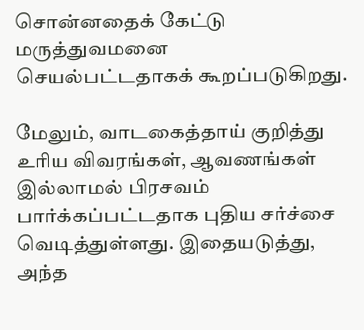சொன்னதைக் கேட்டு மருத்துவமனை செயல்பட்டதாகக் கூறப்படுகிறது.

மேலும், வாடகைத்தாய் குறித்து உரிய விவரங்கள், ஆவணங்கள் இல்லாமல் பிரசவம் பார்க்கப்பட்டதாக புதிய சர்ச்சை வெடித்துள்ளது. இதையடுத்து, அந்த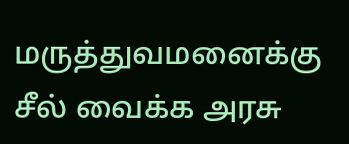மருத்துவமனைக்கு சீல் வைக்க அரசு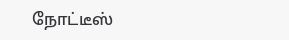நோட்டீஸ்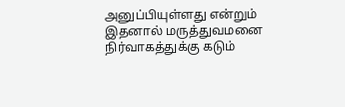அனுப்பியுள்ளது என்றும் இதனால் மருத்துவமனை நிர்வாகத்துக்கு கடும்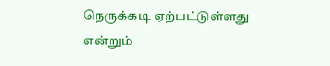நெருக்கடி ஏற்பட்டுள்ளது என்றும்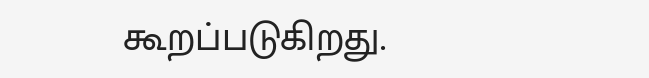கூறப்படுகிறது.